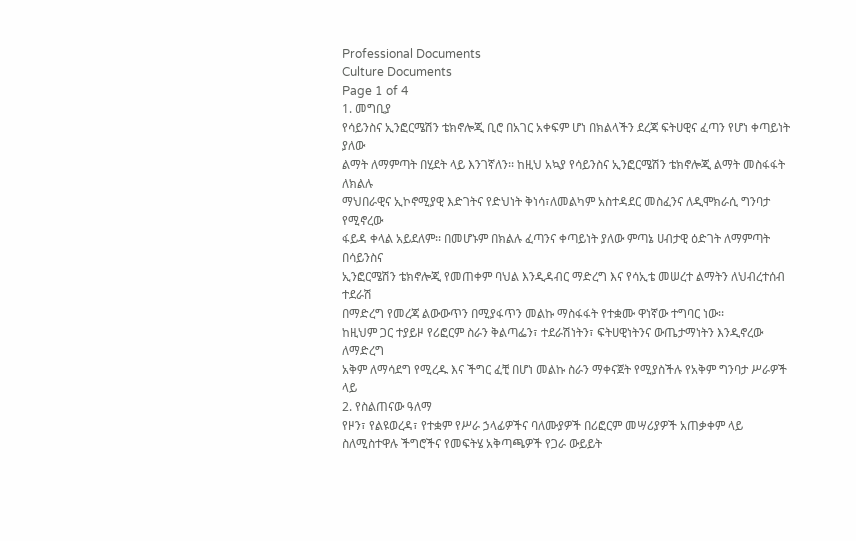Professional Documents
Culture Documents
Page 1 of 4
1. መግቢያ
የሳይንስና ኢንፎርሜሽን ቴክኖሎጂ ቢሮ በአገር አቀፍም ሆነ በክልላችን ደረጃ ፍትሀዊና ፈጣን የሆነ ቀጣይነት ያለው
ልማት ለማምጣት በሂደት ላይ እንገኛለን፡፡ ከዚህ አኳያ የሳይንስና ኢንፎርሜሽን ቴክኖሎጂ ልማት መስፋፋት ለክልሉ
ማህበራዊና ኢኮኖሚያዊ እድገትና የድህነት ቅነሳ፣ለመልካም አስተዳደር መስፈንና ለዲሞክራሲ ግንባታ የሚኖረው
ፋይዳ ቀላል አይደለም፡፡ በመሆኑም በክልሉ ፈጣንና ቀጣይነት ያለው ምጣኔ ሀብታዊ ዕድገት ለማምጣት በሳይንስና
ኢንፎርሜሽን ቴክኖሎጂ የመጠቀም ባህል እንዲዳብር ማድረግ እና የሳኢቴ መሠረተ ልማትን ለህብረተሰብ ተደራሽ
በማድረግ የመረጃ ልውውጥን በሚያፋጥን መልኩ ማስፋፋት የተቋሙ ዋነኛው ተግባር ነው፡፡
ከዚህም ጋር ተያይዞ የሪፎርም ስራን ቅልጣፌን፣ ተደራሽነትን፣ ፍትሀዊነትንና ውጤታማነትን እንዲኖረው ለማድረግ
አቅም ለማሳደግ የሚረዱ እና ችግር ፈቺ በሆነ መልኩ ስራን ማቀናጀት የሚያስችሉ የአቅም ግንባታ ሥራዎች ላይ
2. የስልጠናው ዓለማ
የዞን፣ የልዩወረዳ፣ የተቋም የሥራ ኃላፊዎችና ባለሙያዎች በሪፎርም መሣሪያዎች አጠቃቀም ላይ
ስለሚስተዋሉ ችግሮችና የመፍትሄ አቅጣጫዎች የጋራ ውይይት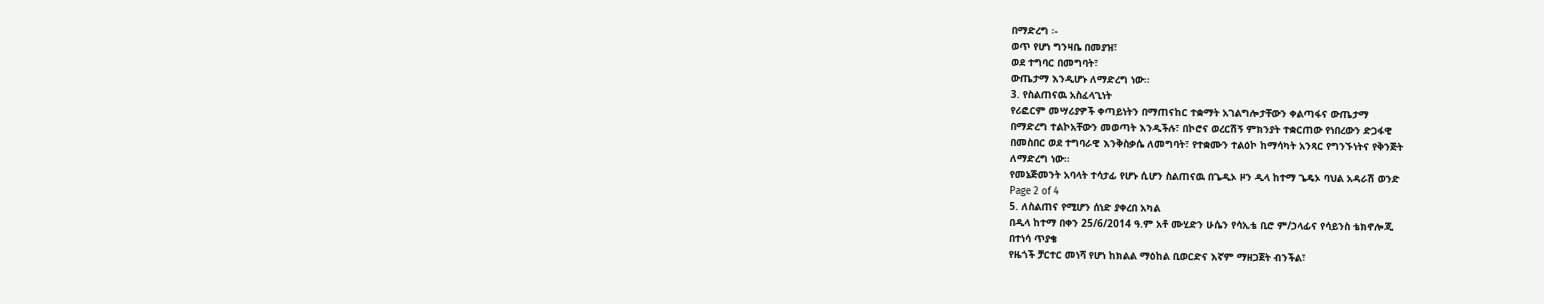በማድረግ ፡-
ወጥ የሆነ ግንዛቤ በመያዝ፣
ወደ ተግባር በመግባት፣
ውጤታማ እንዲሆኑ ለማድረግ ነው፡፡
3. የስልጠናዉ አስፈላጊነት
የሪፎርም መሣሪያዎች ቀጣይነትን በማጠናከር ተቋማት አገልግሎታቸውን ቀልጣፋና ውጤታማ
በማድረግ ተልኮአቸውን መወጣት እንዲችሉ፣ በኮሮና ወረርሽኝ ምክንያት ተቋርጠው የነበረውን ድጋፋዊ
በመስበር ወደ ተግባራዊ እንቅስቃሴ ለመግባት፣ የተቋሙን ተልዕኮ ከማሳካት አንጻር የግንኙነትና የቅንጅት
ለማድረግ ነው፡፡
የመኔጅመንት አባላት ተሳታፊ የሆኑ ሲሆን ስልጠናዉ በጌዲኦ ዞን ዲላ ከተማ ጌዴኦ ባህል አዳራሽ ወንድ
Page 2 of 4
5. ለስልጠና የሚሆን ሰነድ ያቀረበ አካል
በዲላ ከተማ በቀን 25/6/2014 ዓ.ም አቶ ሙሂድን ሁሴን የሳኢቴ ቢሮ ም/ኃላፊና የሳይንስ ቴክኖሎጂ
በተነሳ ጥያቄ
የዜጎች ቻርተር መነሻ የሆነ ከክልል ማዕከል ቢወርድና እኛም ማዘጋጀት ብንችል፣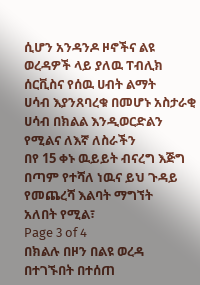ሲሆን አንዳንዶ ዞኖችና ልዩ ወረዳዎች ላይ ያለዉ ፐብሊክ ሰርቪስና የሰዉ ሀብት ልማት
ሀሳብ እያንጸባረቁ በመሆኑ አስታራቂ ሀሳብ በክልል እንዲወርድልን የሚልና ለእኛ ለስራችን
በየ 15 ቀኑ ዉይይት ብናረግ እጅግ በጣም የተሻለ ነዉና ይህ ጉዳይ የመጨረሻ እልባት ማግኘት
አለበት የሚል፣
Page 3 of 4
በክልሉ በዞን በልዩ ወረዳ በተገኙበት በተሰጠ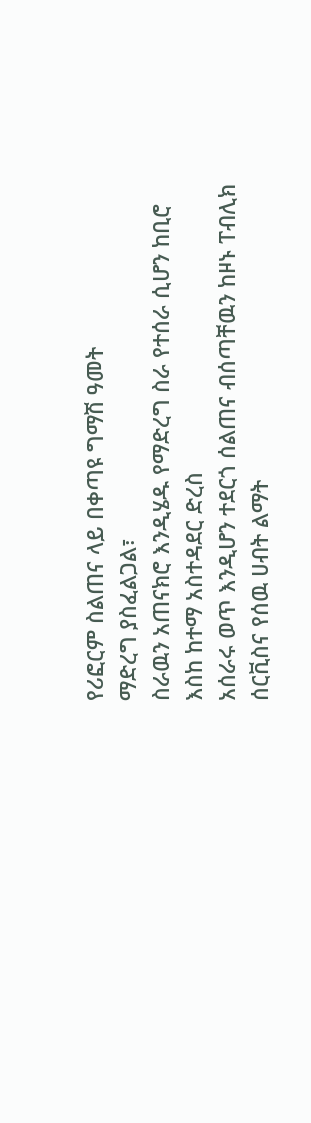የሪፎርም ስልጠና ላይ በቀጣዩ ግማሽ ዓመት
ማድረግ ያስፈልጋል፣
ስራዉን አጠናክሮ እንዲሄዱ የማድረግ ስራ የተሰራ ሲሆን ከቢሮ እስከ ከተማ አስተዳደር ድረስ
አሰራሩ ወጥ እንዲሆን ተደርጎ ሰልጠና ብሰጣቸዉን ከዞኑ ፐብሊክ ሰርቪስና የሰዉ ሀብት ልማት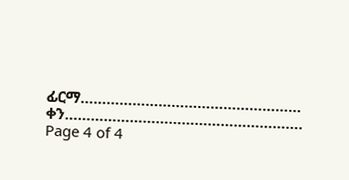ፊርማ……………………………………………
ቀን……………………………………………….
Page 4 of 4